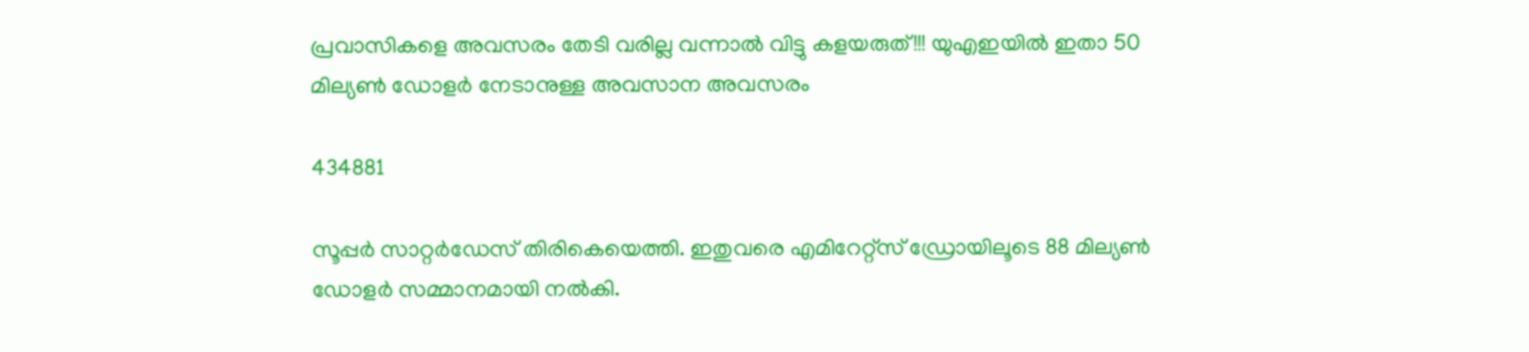പ്രവാസികളെ അവസരം തേടി വരില്ല വന്നാൽ വിട്ടു കളയരുത്!!! യുഎഇയിൽ ഇതാ 50 മില്യൺ ഡോളർ നേടാനുള്ള അവസാന അവസരം

434881

സൂപ്പർ സാറ്റർഡേസ് തിരികെയെത്തി. ഇതുവരെ എമിറേറ്റ്സ് ഡ്രോയിലൂടെ 88 മില്യൺ ഡോളർ സമ്മാനമായി നൽകി.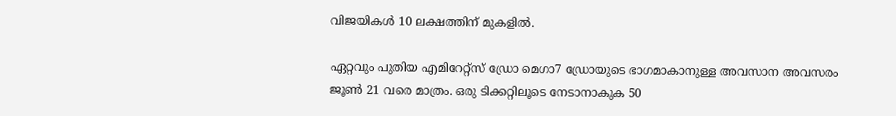വിജയികൾ 10 ലക്ഷത്തിന് മുകളിൽ.

ഏറ്റവും പുതിയ എമിറേറ്റ്സ് ഡ്രോ മെഗാ7 ഡ്രോയുടെ ഭാഗമാകാനുള്ള അവസാന അവസരം ജൂൺ 21 വരെ മാത്രം. ഒരു ടിക്കറ്റിലൂടെ നേടാനാകുക 50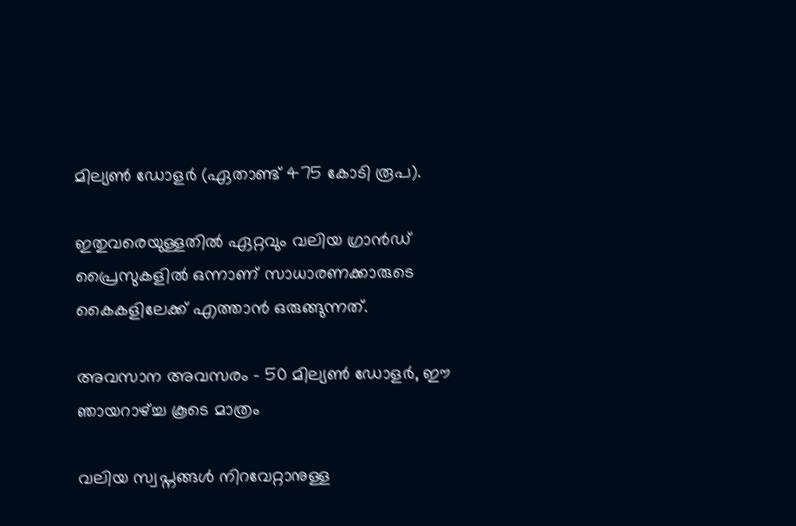മില്യൺ ഡോളർ (ഏതാണ്ട് 475 കോടി രൂപ).

ഇതുവരെയുള്ളതിൽ ഏറ്റവും വലിയ ഗ്രാൻഡ് പ്രൈസുകളിൽ ഒന്നാണ് സാധാരണക്കാരുടെ കൈകളിലേക്ക് എത്താൻ ഒരുങ്ങുന്നത്.

അവസാന അവസരം – 50 മില്യൺ ഡോളർ, ഈ ഞായറാഴ്ച്ച കൂടെ മാത്രം

വലിയ സ്വപ്നങ്ങൾ നിറവേറ്റാനുള്ള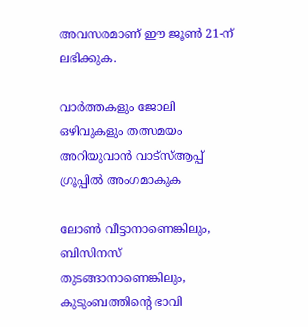അവസരമാണ് ഈ ജൂൺ 21-ന് ലഭിക്കുക.

വാർത്തകളും ജോലി ഒഴിവുകളും തത്സമയം അറിയുവാൻ വാട്സ്ആപ്പ് ഗ്രൂപ്പിൽ അംഗമാകുക

ലോൺ വീട്ടാനാണെങ്കിലും, ബിസിനസ് തുടങ്ങാനാണെങ്കിലും, കുടുംബത്തിന്റെ ഭാവി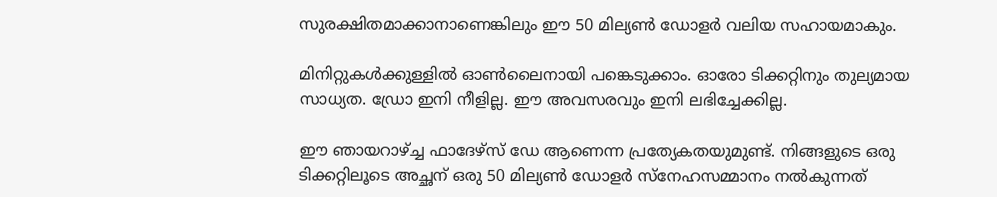സുരക്ഷിതമാക്കാനാണെങ്കിലും ഈ 50 മില്യൺ ഡോളർ വലിയ സഹായമാകും.

മിനിറ്റുകൾക്കുള്ളിൽ ഓൺലൈനായി പങ്കെടുക്കാം. ഓരോ ടിക്കറ്റിനും തുല്യമായ സാധ്യത. ഡ്രോ ഇനി നീളില്ല. ഈ അവസരവും ഇനി ലഭിച്ചേക്കില്ല.

ഈ ഞായറാഴ്ച്ച ഫാദേഴ്സ് ഡേ ആണെന്ന പ്രത്യേകതയുമുണ്ട്. നിങ്ങളുടെ ഒരു ടിക്കറ്റിലൂടെ അച്ഛന് ഒരു 50 മില്യൺ ഡോളർ സ്നേഹസമ്മാനം നൽകുന്നത്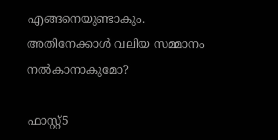എങ്ങനെയുണ്ടാകും. അതിനേക്കാൾ വലിയ സമ്മാനം നൽകാനാകുമോ?

ഫാസ്റ്റ്5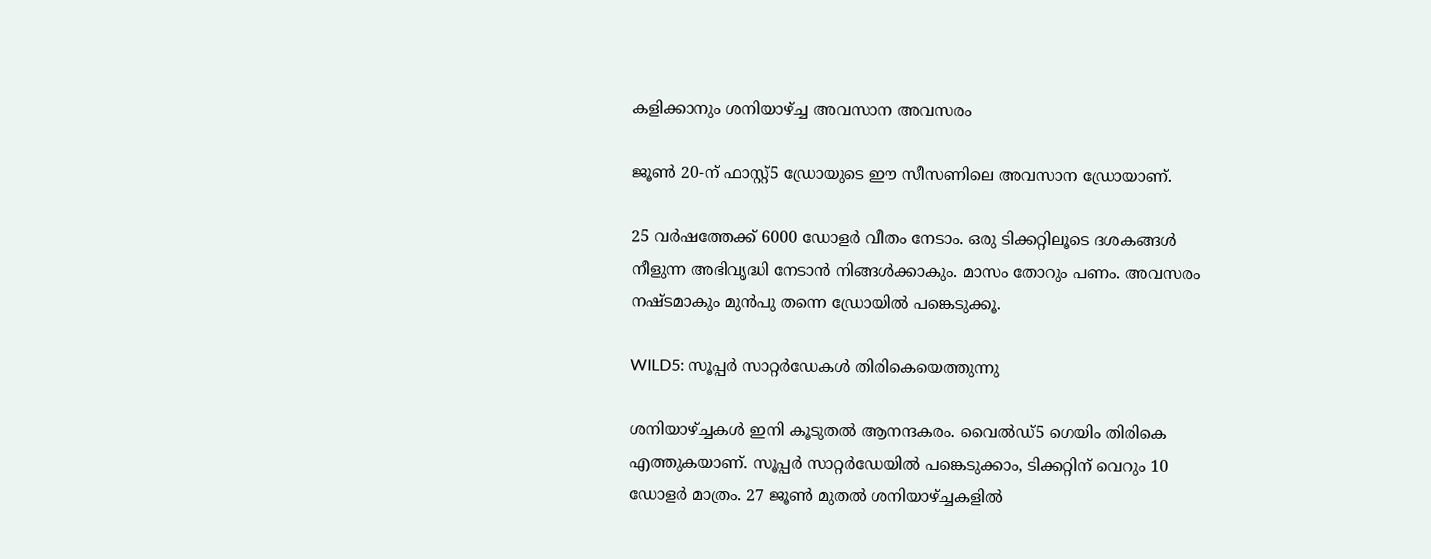കളിക്കാനും ശനിയാഴ്ച്ച അവസാന അവസരം

ജൂൺ 20-ന് ഫാസ്റ്റ്5 ഡ്രോയുടെ ഈ സീസണിലെ അവസാന ഡ്രോയാണ്.

25 വർഷത്തേക്ക് 6000 ഡോളർ വീതം നേടാം. ഒരു ടിക്കറ്റിലൂടെ ദശകങ്ങൾ നീളുന്ന അഭിവൃദ്ധി നേടാൻ നിങ്ങൾക്കാകും. മാസം തോറും പണം. അവസരം നഷ്ടമാകും മുൻപു തന്നെ ഡ്രോയിൽ പങ്കെടുക്കൂ.

WILD5: സൂപ്പർ സാറ്റർഡേകൾ തിരികെയെത്തുന്നു

ശനിയാഴ്ച്ചകൾ ഇനി കൂടുതൽ ആനന്ദകരം. വൈൽഡ്5 ഗെയിം തിരികെ എത്തുകയാണ്. സൂപ്പർ സാറ്റർഡേയിൽ പങ്കെടുക്കാം, ടിക്കറ്റിന് വെറും 10 ഡോളർ മാത്രം. 27 ജൂൺ മുതൽ ശനിയാഴ്ച്ചകളിൽ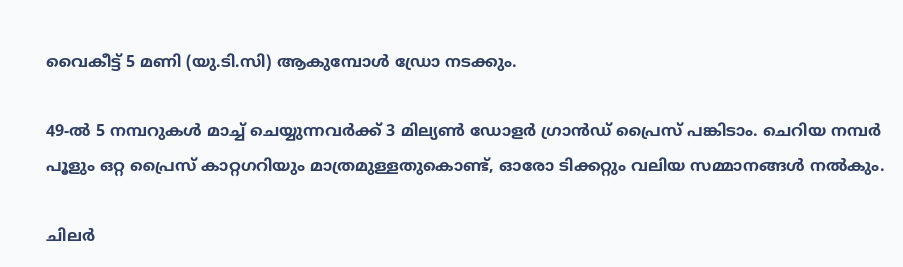വൈകീട്ട് 5 മണി (യു.ടി.സി) ആകുമ്പോൾ ഡ്രോ നടക്കും.

49-ൽ 5 നമ്പറുകൾ മാച്ച് ചെയ്യുന്നവർക്ക് 3 മില്യൺ ഡോളർ ഗ്രാൻഡ് പ്രൈസ് പങ്കിടാം. ചെറിയ നമ്പർ പൂളും ഒറ്റ പ്രൈസ് കാറ്റഗറിയും മാത്രമുള്ളതുകൊണ്ട്, ഓരോ ടിക്കറ്റും വലിയ സമ്മാനങ്ങൾ നൽകും.

ചിലർ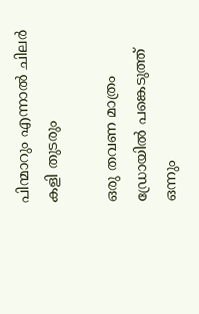പിന്മാറും എന്നാൽ ചിലർ കളി തുടരും

ഒരു തവണ മാത്രം ഡ്രോയിൽ പങ്കെടുത്ത് ഒന്നും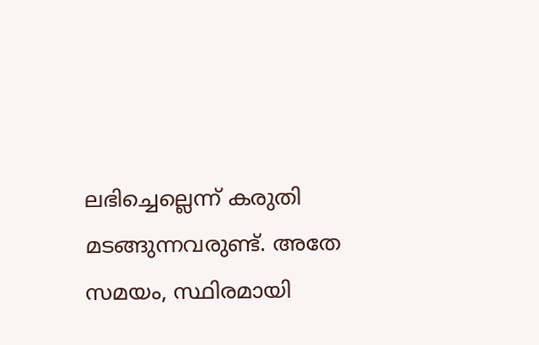ലഭിച്ചെല്ലെന്ന് കരുതി മടങ്ങുന്നവരുണ്ട്. അതേ സമയം, സ്ഥിരമായി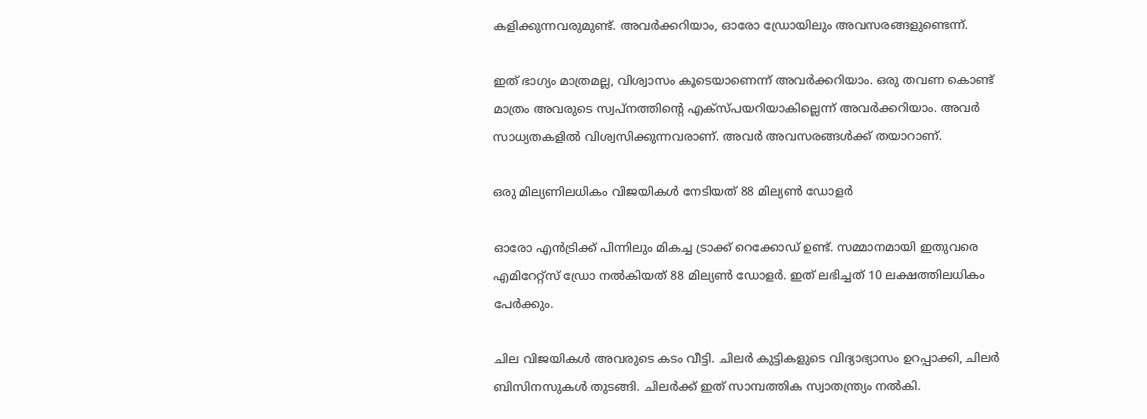കളിക്കുന്നവരുമുണ്ട്. അവർക്കറിയാം, ഓരോ ഡ്രോയിലും അവസരങ്ങളുണ്ടെന്ന്.

ഇത് ഭാഗ്യം മാത്രമല്ല, വിശ്വാസം കൂടെയാണെന്ന് അവർക്കറിയാം. ഒരു തവണ കൊണ്ട് മാത്രം അവരുടെ സ്വപ്നത്തിന്റെ എക്സ്പയറിയാകില്ലെന്ന് അവർക്കറിയാം. അവർ സാധ്യതകളിൽ വിശ്വസിക്കുന്നവരാണ്. അവർ അവസരങ്ങൾക്ക് തയാറാണ്.

ഒരു മില്യണിലധികം വിജയികൾ നേടിയത് 88 മില്യൺ ഡോളർ

ഓരോ എൻട്രിക്ക് പിന്നിലും മികച്ച ട്രാക്ക് റെക്കോഡ് ഉണ്ട്. സമ്മാനമായി ഇതുവരെ എമിറേറ്റ്സ് ഡ്രോ നൽകിയത് 88 മില്യൺ ഡോളർ. ഇത് ലഭിച്ചത് 10 ലക്ഷത്തിലധികം പേർക്കും.

ചില വിജയികൾ അവരുടെ കടം വീട്ടി. ചിലർ കുട്ടികളുടെ വിദ്യാഭ്യാസം ഉറപ്പാക്കി, ചിലർ ബിസിനസുകൾ തുടങ്ങി. ചിലർക്ക് ഇത് സാമ്പത്തിക സ്വാതന്ത്ര്യം നൽകി.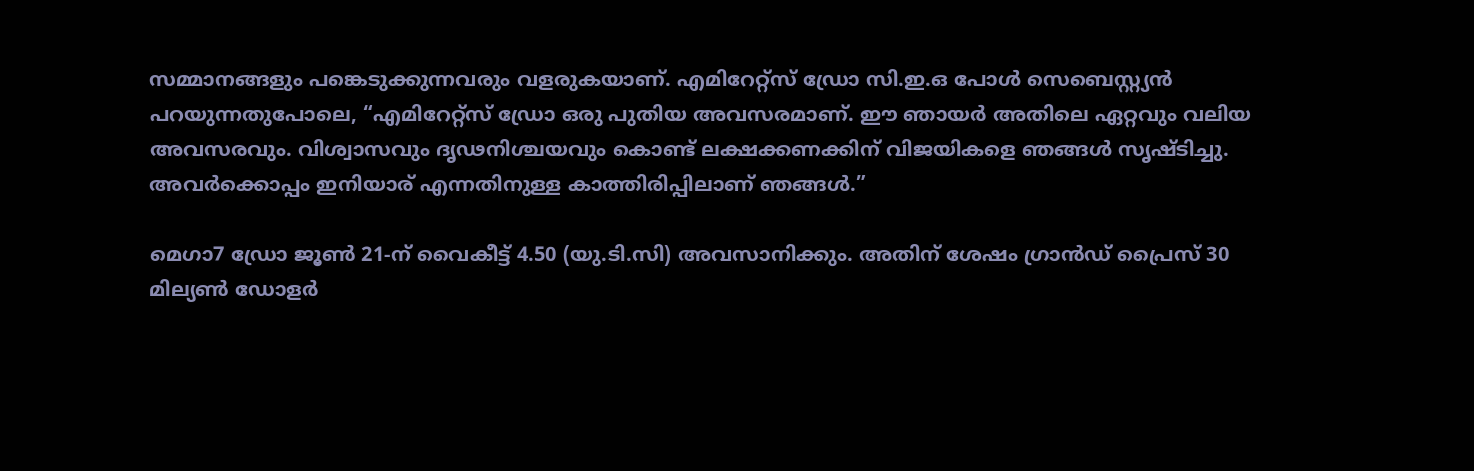സമ്മാനങ്ങളും പങ്കെടുക്കുന്നവരും വളരുകയാണ്. എമിറേറ്റ്സ് ഡ്രോ സി.ഇ.ഒ പോൾ സെബെസ്റ്റ്യൻ പറയുന്നതുപോലെ, “എമിറേറ്റ്സ് ഡ്രോ ഒരു പുതിയ അവസരമാണ്. ഈ ഞായർ അതിലെ ഏറ്റവും വലിയ അവസരവും. വിശ്വാസവും ദൃഢനിശ്ചയവും കൊണ്ട് ലക്ഷക്കണക്കിന് വിജയികളെ ഞങ്ങൾ സൃഷ്ടിച്ചു. അവർക്കൊപ്പം ഇനിയാര് എന്നതിനുള്ള കാത്തിരിപ്പിലാണ് ഞങ്ങൾ.”

മെഗാ7 ഡ്രോ ജൂൺ 21-ന് വൈകീട്ട് 4.50 (യു.ടി.സി) അവസാനിക്കും. അതിന് ശേഷം ഗ്രാൻഡ് പ്രൈസ് 30 മില്യൺ ഡോളർ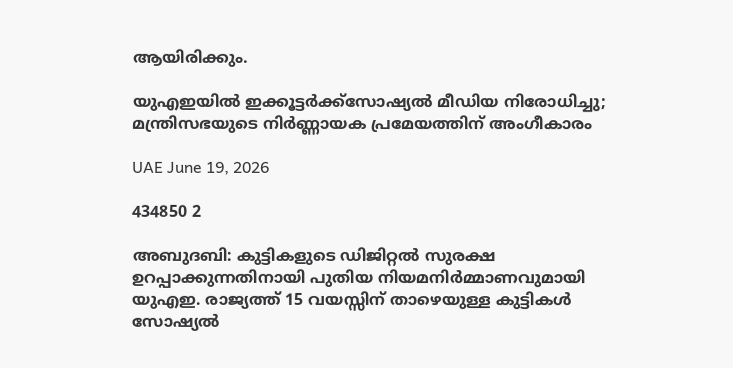ആയിരിക്കും.

യുഎഇയിൽ ഇക്കൂട്ടർക്ക്സോഷ്യൽ മീഡിയ നിരോധിച്ചു; മന്ത്രിസഭയുടെ നിർണ്ണായക പ്രമേയത്തിന് അംഗീകാരം

UAE June 19, 2026

434850 2

അബുദബി: കുട്ടികളുടെ ഡിജിറ്റൽ സുരക്ഷ ഉറപ്പാക്കുന്നതിനായി പുതിയ നിയമനിർമ്മാണവുമായി യുഎഇ. രാജ്യത്ത് 15 വയസ്സിന് താഴെയുള്ള കുട്ടികൾ സോഷ്യൽ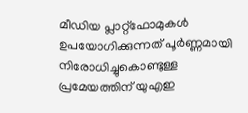മീഡിയ പ്ലാറ്റ്‌ഫോമുകൾ ഉപയോഗിക്കുന്നത് പൂർണ്ണമായി നിരോധിച്ചുകൊണ്ടുള്ള പ്രമേയത്തിന് യുഎഇ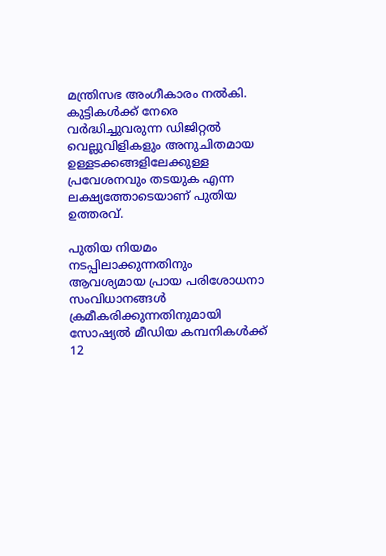മന്ത്രിസഭ അംഗീകാരം നൽകി. കുട്ടികൾക്ക് നേരെ വർദ്ധിച്ചുവരുന്ന ഡിജിറ്റൽ വെല്ലുവിളികളും അനുചിതമായ ഉള്ളടക്കങ്ങളിലേക്കുള്ള പ്രവേശനവും തടയുക എന്ന ലക്ഷ്യത്തോടെയാണ് പുതിയ ഉത്തരവ്.

പുതിയ നിയമം നടപ്പിലാക്കുന്നതിനും ആവശ്യമായ പ്രായ പരിശോധനാ സംവിധാനങ്ങൾ ക്രമീകരിക്കുന്നതിനുമായി സോഷ്യൽ മീഡിയ കമ്പനികൾക്ക് 12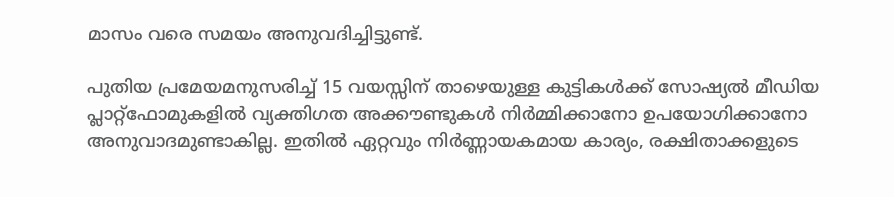മാസം വരെ സമയം അനുവദിച്ചിട്ടുണ്ട്.

പുതിയ പ്രമേയമനുസരിച്ച് 15 വയസ്സിന് താഴെയുള്ള കുട്ടികൾക്ക് സോഷ്യൽ മീഡിയ പ്ലാറ്റ്‌ഫോമുകളിൽ വ്യക്തിഗത അക്കൗണ്ടുകൾ നിർമ്മിക്കാനോ ഉപയോഗിക്കാനോ അനുവാദമുണ്ടാകില്ല. ഇതിൽ ഏറ്റവും നിർണ്ണായകമായ കാര്യം, രക്ഷിതാക്കളുടെ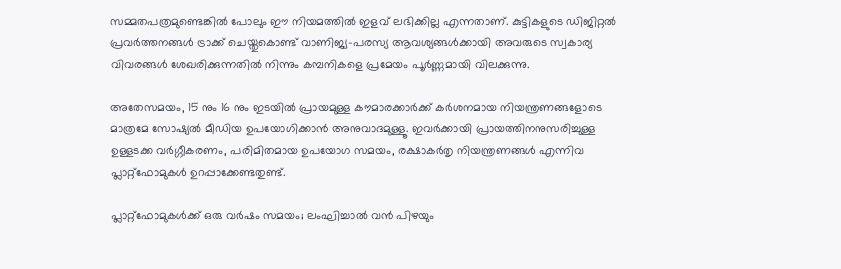സമ്മതപത്രമുണ്ടെങ്കിൽ പോലും ഈ നിയമത്തിൽ ഇളവ് ലഭിക്കില്ല എന്നതാണ്. കുട്ടികളുടെ ഡിജിറ്റൽ പ്രവർത്തനങ്ങൾ ട്രാക്ക് ചെയ്തുകൊണ്ട് വാണിജ്യ-പരസ്യ ആവശ്യങ്ങൾക്കായി അവരുടെ സ്വകാര്യ വിവരങ്ങൾ ശേഖരിക്കുന്നതിൽ നിന്നും കമ്പനികളെ പ്രമേയം പൂർണ്ണമായി വിലക്കുന്നു.

അതേസമയം, 15 നും 16 നും ഇടയിൽ പ്രായമുള്ള കൗമാരക്കാർക്ക് കർശനമായ നിയന്ത്രണങ്ങളോടെ മാത്രമേ സോഷ്യൽ മീഡിയ ഉപയോഗിക്കാൻ അനുവാദമുള്ളൂ. ഇവർക്കായി പ്രായത്തിനനുസരിച്ചുള്ള ഉള്ളടക്ക വർഗ്ഗീകരണം, പരിമിതമായ ഉപയോഗ സമയം, രക്ഷാകർതൃ നിയന്ത്രണങ്ങൾ എന്നിവ പ്ലാറ്റ്‌ഫോമുകൾ ഉറപ്പാക്കേണ്ടതുണ്ട്.

പ്ലാറ്റ്‌ഫോമുകൾക്ക് ഒരു വർഷം സമയം; ലംഘിച്ചാൽ വൻ പിഴയും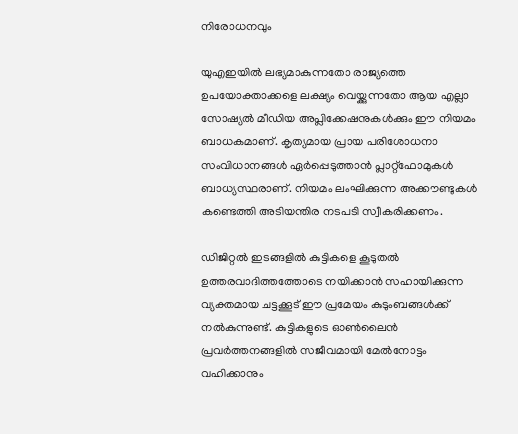നിരോധനവും

യുഎഇയിൽ ലഭ്യമാകുന്നതോ രാജ്യത്തെ ഉപയോക്താക്കളെ ലക്ഷ്യം വെയ്ക്കുന്നതോ ആയ എല്ലാ സോഷ്യൽ മീഡിയ അപ്ലിക്കേഷനുകൾക്കും ഈ നിയമം ബാധകമാണ്. കൃത്യമായ പ്രായ പരിശോധനാ സംവിധാനങ്ങൾ ഏർപ്പെടുത്താൻ പ്ലാറ്റ്‌ഫോമുകൾ ബാധ്യസ്ഥരാണ്. നിയമം ലംഘിക്കുന്ന അക്കൗണ്ടുകൾ കണ്ടെത്തി അടിയന്തിര നടപടി സ്വീകരിക്കണം.

ഡിജിറ്റൽ ഇടങ്ങളിൽ കുട്ടികളെ കൂടുതൽ ഉത്തരവാദിത്തത്തോടെ നയിക്കാൻ സഹായിക്കുന്ന വ്യക്തമായ ചട്ടക്കൂട് ഈ പ്രമേയം കുടുംബങ്ങൾക്ക് നൽകുന്നുണ്ട്. കുട്ടികളുടെ ഓൺലൈൻ പ്രവർത്തനങ്ങളിൽ സജീവമായി മേൽനോട്ടം വഹിക്കാനും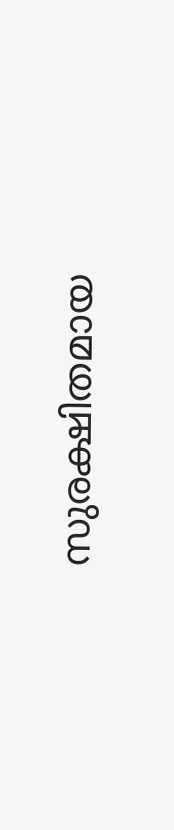സുരക്ഷിതമായ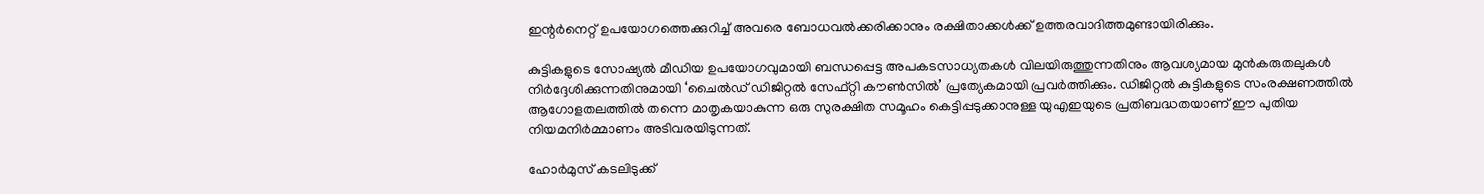ഇന്റർനെറ്റ് ഉപയോഗത്തെക്കുറിച്ച് അവരെ ബോധവൽക്കരിക്കാനും രക്ഷിതാക്കൾക്ക് ഉത്തരവാദിത്തമുണ്ടായിരിക്കും.

കുട്ടികളുടെ സോഷ്യൽ മീഡിയ ഉപയോഗവുമായി ബന്ധപ്പെട്ട അപകടസാധ്യതകൾ വിലയിരുത്തുന്നതിനും ആവശ്യമായ മുൻകരുതലുകൾ നിർദ്ദേശിക്കുന്നതിനുമായി ‘ചൈൽഡ് ഡിജിറ്റൽ സേഫ്റ്റി കൗൺസിൽ’ പ്രത്യേകമായി പ്രവർത്തിക്കും. ഡിജിറ്റൽ കുട്ടികളുടെ സംരക്ഷണത്തിൽ ആഗോളതലത്തിൽ തന്നെ മാതൃകയാകുന്ന ഒരു സുരക്ഷിത സമൂഹം കെട്ടിപ്പടുക്കാനുള്ള യുഎഇയുടെ പ്രതിബദ്ധതയാണ് ഈ പുതിയ നിയമനിർമ്മാണം അടിവരയിടുന്നത്.

ഹോർമുസ് കടലിടുക്ക്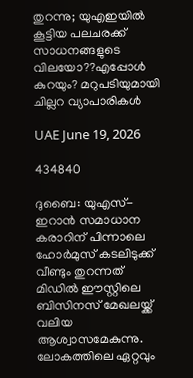തുറന്നു; യുഎഇയിൽ കൂട്ടിയ പലചരക്ക് സാധനങ്ങളുടെ വിലയോ??എപ്പോൾ കുറയും? മറുപടിയുമായി ചില്ലറ വ്യാപാരികൾ

UAE June 19, 2026

434840

ദുബൈ: യുഎസ്-ഇറാൻ സമാധാന കരാറിന് പിന്നാലെ ഹോർമുസ് കടലിടുക്ക് വീണ്ടും തുറന്നത് മിഡിൽ ഈസ്റ്റിലെ ബിസിനസ് മേഖലയ്ക്ക് വലിയ ആശ്വാസമേകുന്നു. ലോകത്തിലെ ഏറ്റവും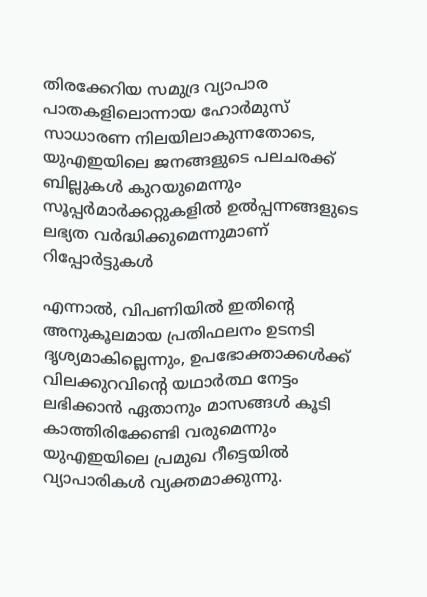തിരക്കേറിയ സമുദ്ര വ്യാപാര പാതകളിലൊന്നായ ഹോർമുസ് സാധാരണ നിലയിലാകുന്നതോടെ, യുഎഇയിലെ ജനങ്ങളുടെ പലചരക്ക് ബില്ലുകൾ കുറയുമെന്നും സൂപ്പർമാർക്കറ്റുകളിൽ ഉൽപ്പന്നങ്ങളുടെ ലഭ്യത വർദ്ധിക്കുമെന്നുമാണ് റിപ്പോർട്ടുകൾ

എന്നാൽ, വിപണിയിൽ ഇതിന്റെ അനുകൂലമായ പ്രതിഫലനം ഉടനടി ദൃശ്യമാകില്ലെന്നും, ഉപഭോക്താക്കൾക്ക് വിലക്കുറവിന്റെ യഥാർത്ഥ നേട്ടം ലഭിക്കാൻ ഏതാനും മാസങ്ങൾ കൂടി കാത്തിരിക്കേണ്ടി വരുമെന്നും യുഎഇയിലെ പ്രമുഖ റീട്ടെയിൽ വ്യാപാരികൾ വ്യക്തമാക്കുന്നു.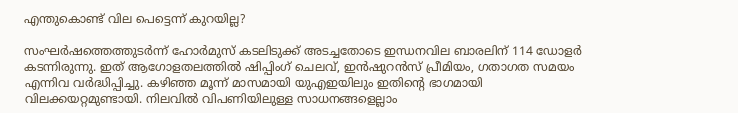എന്തുകൊണ്ട് വില പെട്ടെന്ന് കുറയില്ല?

സംഘർഷത്തെത്തുടർന്ന് ഹോർമുസ് കടലിടുക്ക് അടച്ചതോടെ ഇന്ധനവില ബാരലിന് 114 ഡോളർ കടന്നിരുന്നു. ഇത് ആഗോളതലത്തിൽ ഷിപ്പിംഗ് ചെലവ്, ഇൻഷുറൻസ് പ്രീമിയം, ഗതാഗത സമയം എന്നിവ വർദ്ധിപ്പിച്ചു. കഴിഞ്ഞ മൂന്ന് മാസമായി യുഎഇയിലും ഇതിന്റെ ഭാഗമായി വിലക്കയറ്റമുണ്ടായി. നിലവിൽ വിപണിയിലുള്ള സാധനങ്ങളെല്ലാം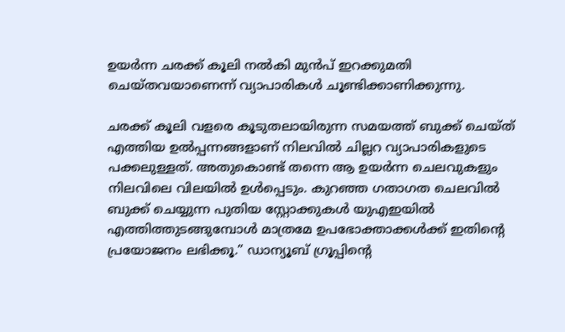ഉയർന്ന ചരക്ക് കൂലി നൽകി മുൻപ് ഇറക്കുമതി ചെയ്തവയാണെന്ന് വ്യാപാരികൾ ചൂണ്ടിക്കാണിക്കുന്നു.

ചരക്ക് കൂലി വളരെ കൂടുതലായിരുന്ന സമയത്ത് ബുക്ക് ചെയ്ത് എത്തിയ ഉൽപ്പന്നങ്ങളാണ് നിലവിൽ ചില്ലറ വ്യാപാരികളുടെ പക്കലുള്ളത്. അതുകൊണ്ട് തന്നെ ആ ഉയർന്ന ചെലവുകളും നിലവിലെ വിലയിൽ ഉൾപ്പെടും. കുറഞ്ഞ ഗതാഗത ചെലവിൽ ബുക്ക് ചെയ്യുന്ന പുതിയ സ്റ്റോക്കുകൾ യുഎഇയിൽ എത്തിത്തുടങ്ങുമ്പോൾ മാത്രമേ ഉപഭോക്താക്കൾക്ക് ഇതിന്റെ പ്രയോജനം ലഭിക്കൂ.” ഡാന്യൂബ് ഗ്രൂപ്പിന്റെ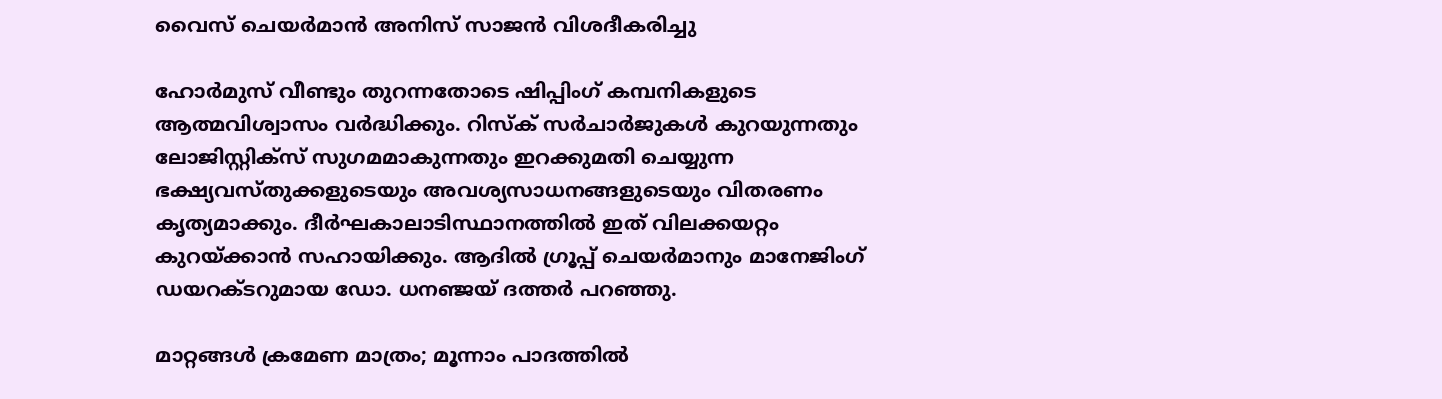വൈസ് ചെയർമാൻ അനിസ് സാജൻ വിശദീകരിച്ചു

ഹോർമുസ് വീണ്ടും തുറന്നതോടെ ഷിപ്പിംഗ് കമ്പനികളുടെ ആത്മവിശ്വാസം വർദ്ധിക്കും. റിസ്ക് സർചാർജുകൾ കുറയുന്നതും ലോജിസ്റ്റിക്സ് സുഗമമാകുന്നതും ഇറക്കുമതി ചെയ്യുന്ന ഭക്ഷ്യവസ്തുക്കളുടെയും അവശ്യസാധനങ്ങളുടെയും വിതരണം കൃത്യമാക്കും. ദീർഘകാലാടിസ്ഥാനത്തിൽ ഇത് വിലക്കയറ്റം കുറയ്ക്കാൻ സഹായിക്കും. ആദിൽ ഗ്രൂപ്പ് ചെയർമാനും മാനേജിംഗ് ഡയറക്ടറുമായ ഡോ. ധനഞ്ജയ് ദത്തർ പറഞ്ഞു.

മാറ്റങ്ങൾ ക്രമേണ മാത്രം; മൂന്നാം പാദത്തിൽ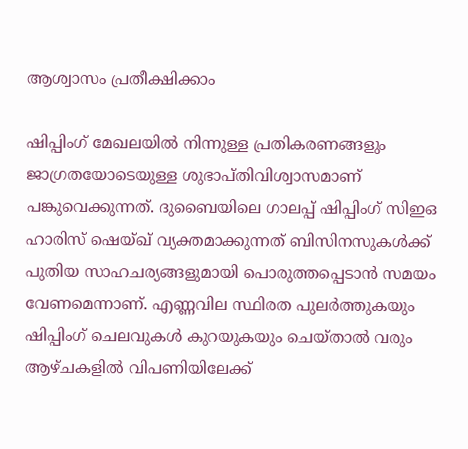ആശ്വാസം പ്രതീക്ഷിക്കാം

ഷിപ്പിംഗ് മേഖലയിൽ നിന്നുള്ള പ്രതികരണങ്ങളും ജാഗ്രതയോടെയുള്ള ശുഭാപ്തിവിശ്വാസമാണ് പങ്കുവെക്കുന്നത്. ദുബൈയിലെ ഗാലപ്പ് ഷിപ്പിംഗ് സിഇഒ ഹാരിസ് ഷെയ്ഖ് വ്യക്തമാക്കുന്നത് ബിസിനസുകൾക്ക് പുതിയ സാഹചര്യങ്ങളുമായി പൊരുത്തപ്പെടാൻ സമയം വേണമെന്നാണ്. എണ്ണവില സ്ഥിരത പുലർത്തുകയും ഷിപ്പിംഗ് ചെലവുകൾ കുറയുകയും ചെയ്താൽ വരും ആഴ്ചകളിൽ വിപണിയിലേക്ക്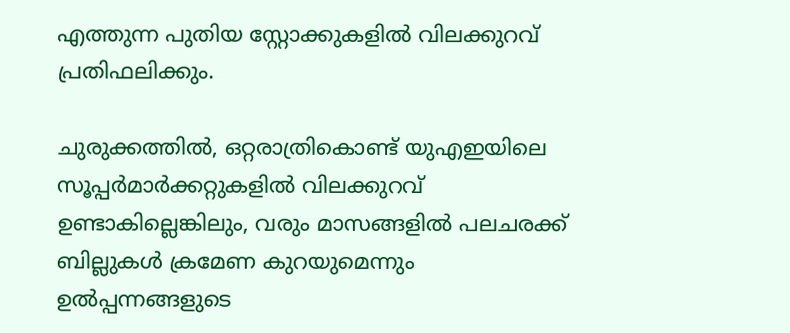എത്തുന്ന പുതിയ സ്റ്റോക്കുകളിൽ വിലക്കുറവ് പ്രതിഫലിക്കും.

ചുരുക്കത്തിൽ, ഒറ്റരാത്രികൊണ്ട് യുഎഇയിലെ സൂപ്പർമാർക്കറ്റുകളിൽ വിലക്കുറവ് ഉണ്ടാകില്ലെങ്കിലും, വരും മാസങ്ങളിൽ പലചരക്ക് ബില്ലുകൾ ക്രമേണ കുറയുമെന്നും ഉൽപ്പന്നങ്ങളുടെ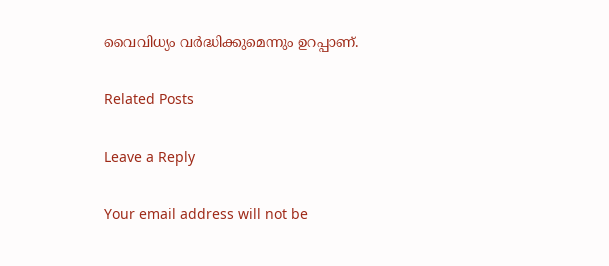വൈവിധ്യം വർദ്ധിക്കുമെന്നും ഉറപ്പാണ്.

Related Posts

Leave a Reply

Your email address will not be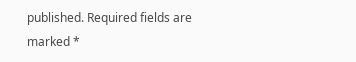published. Required fields are marked *